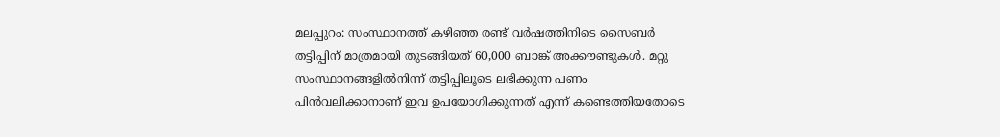മലപ്പുറം: സംസ്ഥാനത്ത് കഴിഞ്ഞ രണ്ട് വർഷത്തിനിടെ സൈബർ തട്ടിപ്പിന് മാത്രമായി തുടങ്ങിയത് 60,000 ബാങ്ക് അക്കൗണ്ടുകൾ. മറ്റു സംസ്ഥാനങ്ങളിൽനിന്ന് തട്ടിപ്പിലൂടെ ലഭിക്കുന്ന പണം പിൻവലിക്കാനാണ് ഇവ ഉപയോഗിക്കുന്നത് എന്ന് കണ്ടെത്തിയതോടെ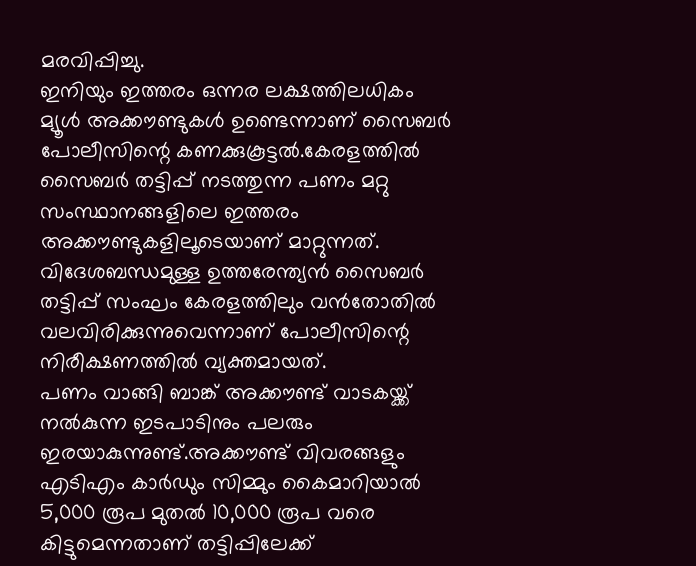മരവിപ്പിച്ചു.
ഇനിയും ഇത്തരം ഒന്നര ലക്ഷത്തിലധികം മ്യൂൾ അക്കൗണ്ടുകൾ ഉണ്ടെന്നാണ് സൈബർ പോലീസിന്റെ കണക്കുകൂട്ടൽ.കേരളത്തിൽ സൈബർ തട്ടിപ്പ് നടത്തുന്ന പണം മറ്റു സംസ്ഥാനങ്ങളിലെ ഇത്തരം അക്കൗണ്ടുകളിലൂടെയാണ് മാറ്റുന്നത്. വിദേശബന്ധമുള്ള ഉത്തരേന്ത്യൻ സൈബർ തട്ടിപ്പ് സംഘം കേരളത്തിലും വൻതോതിൽ വലവിരിക്കുന്നുവെന്നാണ് പോലീസിന്റെ നിരീക്ഷണത്തിൽ വ്യക്തമായത്.
പണം വാങ്ങി ബാങ്ക് അക്കൗണ്ട് വാടകയ്ക്ക് നൽകുന്ന ഇടപാടിനും പലരും ഇരയാകുന്നുണ്ട്.അക്കൗണ്ട് വിവരങ്ങളും എടിഎം കാർഡും സിമ്മും കൈമാറിയാൽ 5,000 രൂപ മുതൽ 10,000 രൂപ വരെ കിട്ടുമെന്നതാണ് തട്ടിപ്പിലേക്ക്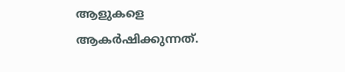ആളുകളെ ആകർഷിക്കുന്നത്.